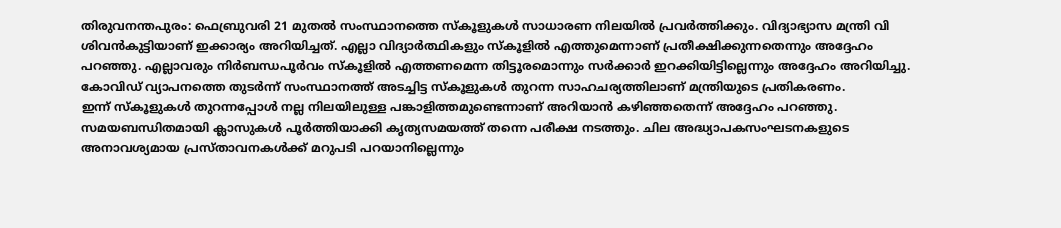തിരുവനന്തപുരം: ഫെബ്രുവരി 21 മുതൽ സംസ്ഥാനത്തെ സ്കൂളുകൾ സാധാരണ നിലയിൽ പ്രവർത്തിക്കും. വിദ്യാഭ്യാസ മന്ത്രി വി ശിവൻകുട്ടിയാണ് ഇക്കാര്യം അറിയിച്ചത്. എല്ലാ വിദ്യാർത്ഥികളും സ്കൂളിൽ എത്തുമെന്നാണ് പ്രതീക്ഷിക്കുന്നതെന്നും അദ്ദേഹം പറഞ്ഞു. എല്ലാവരും നിർബന്ധപൂർവം സ്കൂളിൽ എത്തണമെന്ന തിട്ടൂരമൊന്നും സർക്കാർ ഇറക്കിയിട്ടില്ലെന്നും അദ്ദേഹം അറിയിച്ചു. കോവിഡ് വ്യാപനത്തെ തുടർന്ന് സംസ്ഥാനത്ത് അടച്ചിട്ട സ്കൂളുകൾ തുറന്ന സാഹചര്യത്തിലാണ് മന്ത്രിയുടെ പ്രതികരണം.
ഇന്ന് സ്കൂളുകൾ തുറന്നപ്പോൾ നല്ല നിലയിലുള്ള പങ്കാളിത്തമുണ്ടെന്നാണ് അറിയാൻ കഴിഞ്ഞതെന്ന് അദ്ദേഹം പറഞ്ഞു. സമയബന്ധിതമായി ക്ലാസുകൾ പൂർത്തിയാക്കി കൃത്യസമയത്ത് തന്നെ പരീക്ഷ നടത്തും. ചില അദ്ധ്യാപകസംഘടനകളുടെ അനാവശ്യമായ പ്രസ്താവനകൾക്ക് മറുപടി പറയാനില്ലെന്നും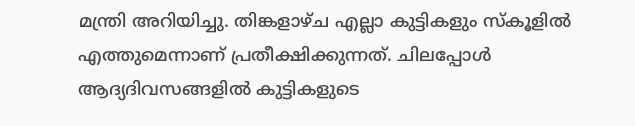മന്ത്രി അറിയിച്ചു. തിങ്കളാഴ്ച എല്ലാ കുട്ടികളും സ്കൂളിൽ എത്തുമെന്നാണ് പ്രതീക്ഷിക്കുന്നത്. ചിലപ്പോൾ ആദ്യദിവസങ്ങളിൽ കുട്ടികളുടെ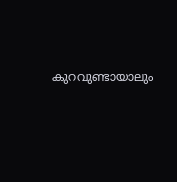കുറവുണ്ടായാലും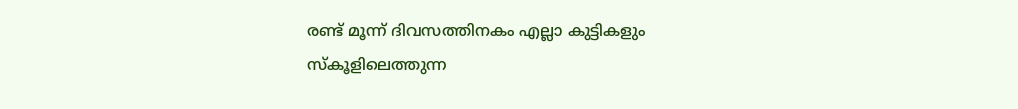രണ്ട് മൂന്ന് ദിവസത്തിനകം എല്ലാ കുട്ടികളും സ്കൂളിലെത്തുന്ന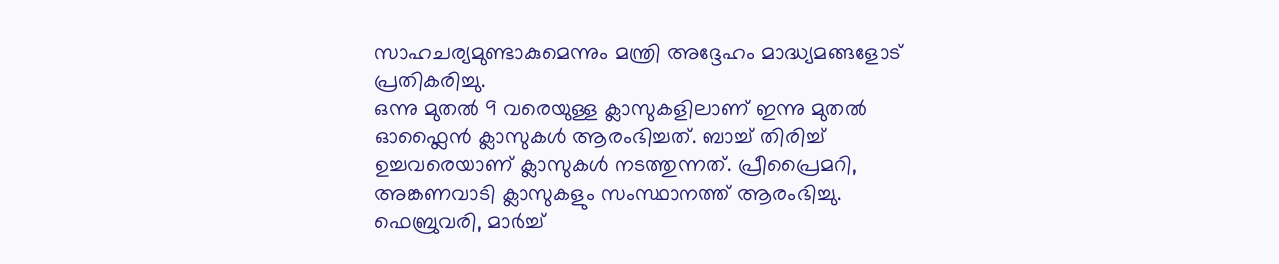സാഹചര്യമുണ്ടാകുമെന്നും മന്ത്രി അദ്ദേഹം മാദ്ധ്യമങ്ങളോട് പ്രതികരിച്ചു.
ഒന്നു മുതൽ 9 വരെയുള്ള ക്ലാസുകളിലാണ് ഇന്നു മുതൽ ഓഫ്ലൈൻ ക്ലാസുകൾ ആരംഭിച്ചത്. ബാച്ച് തിരിച്ച് ഉച്ചവരെയാണ് ക്ലാസുകൾ നടത്തുന്നത്. പ്രീപ്രൈമറി, അങ്കണവാടി ക്ലാസുകളും സംസ്ഥാനത്ത് ആരംഭിച്ചു. ഫെബ്രുവരി, മാർച്ച്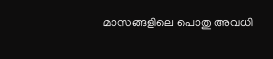മാസങ്ങളിലെ പൊതു അവധി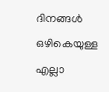ദിനങ്ങൾ ഒഴികെയുള്ള എല്ലാ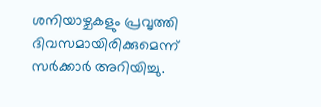ശനിയാഴ്ചകളും പ്രവൃത്തി ദിവസമായിരിക്കുമെന്ന് സർക്കാർ അറിയിച്ചു.